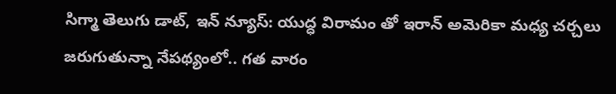సిగ్మా తెలుగు డాట్, ఇన్ న్యూస్: యుద్ధ విరామం తో ఇరాన్ అమెరికా మధ్య చర్చలు జరుగుతున్నా నేపథ్యంలో.. గత వారం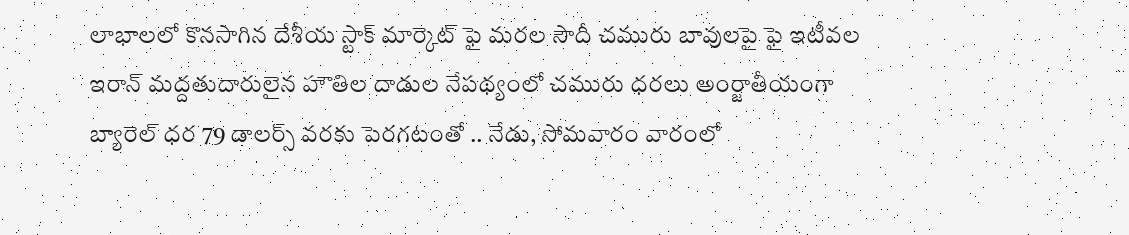లాభాలలో కొనసాగిన దేశీయ స్టాక్ మార్కెట్ ఫై మరల సౌదీ చమురు బావులపై ఫై ఇటీవల ఇరాన్ మద్దతుదారులైన హౌతిల దాడుల నేపథ్యంలో చమురు ధరలు అంర్జాతీయంగా బ్యారెల్ ధర 79 డాలర్స్ వరకు పెరగటంతో .. నేడు, సోమవారం వారంలో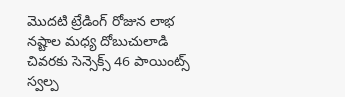మొదటి ట్రేడింగ్ రోజున లాభ నష్టాల మధ్య దోబుచులాడి చివరకు సెన్సెక్స్ 46 పాయింట్స్ స్వల్ప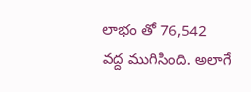లాభం తో 76,542 వద్ద ముగిసింది. అలాగే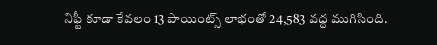నిఫ్టీ కూడా కేవలం 13 పాయింట్స్ లాభంతో 24,583 వద్ద ముగిసింది.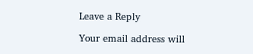Leave a Reply

Your email address will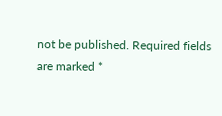not be published. Required fields are marked *